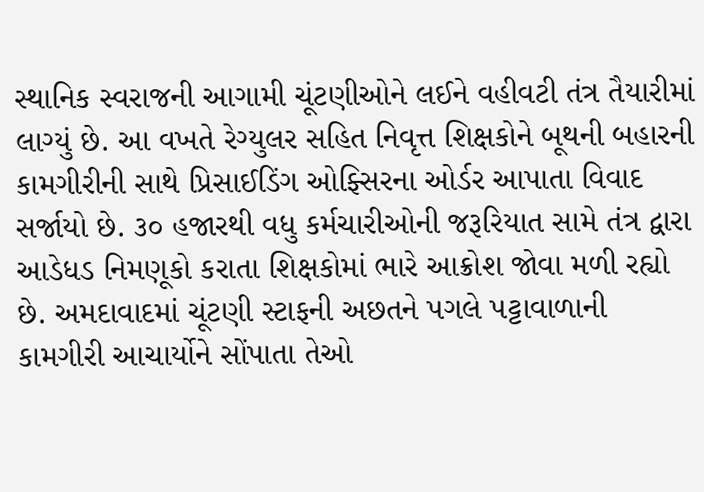સ્થાનિક સ્વરાજની આગામી ચૂંટણીઓને લઈને વહીવટી તંત્ર તૈયારીમાં લાગ્યું છે. આ વખતે રેગ્યુલર સહિત નિવૃત્ત શિક્ષકોને બૂથની બહારની કામગીરીની સાથે પ્રિસાઈડિંગ ઓફ્સિરના ઓર્ડર આપાતા વિવાદ સર્જાયો છે. ૩૦ હજારથી વધુ કર્મચારીઓની જરૂરિયાત સામે તંત્ર દ્વારા આડેધડ નિમણૂકો કરાતા શિક્ષકોમાં ભારે આક્રોશ જોવા મળી રહ્યો છે. અમદાવાદમાં ચૂંટણી સ્ટાફની અછતને પગલે પટ્ટાવાળાની કામગીરી આચાર્યોને સોંપાતા તેઓ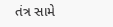તંત્ર સામે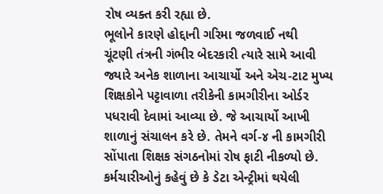રોષ વ્યક્ત કરી રહ્યા છે.
ભૂલોને કારણે હોદ્દાની ગરિમા જળવાઈ નથી
ચૂંટણી તંત્રની ગંભીર બેદરકારી ત્યારે સામે આવી જ્યારે અનેક શાળાના આચાર્યો અને એચ-ટાટ મુખ્ય શિક્ષકોને પટ્ટાવાળા તરીકેની કામગીરીના ઓર્ડર પધરાવી દેવામાં આવ્યા છે. જે આચાર્યો આખી શાળાનું સંચાલન કરે છે. તેમને વર્ગ-૪ ની કામગીરી સોંપાતા શિક્ષક સંગઠનોમાં રોષ ફાટી નીકળ્યો છે. કર્મચારીઓનું કહેવું છે કે ડેટા એન્ટ્રીમાં થયેલી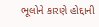ભૂલોને કારણે હોદ્દાની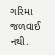ગરિમા જળવાઈ નથી.